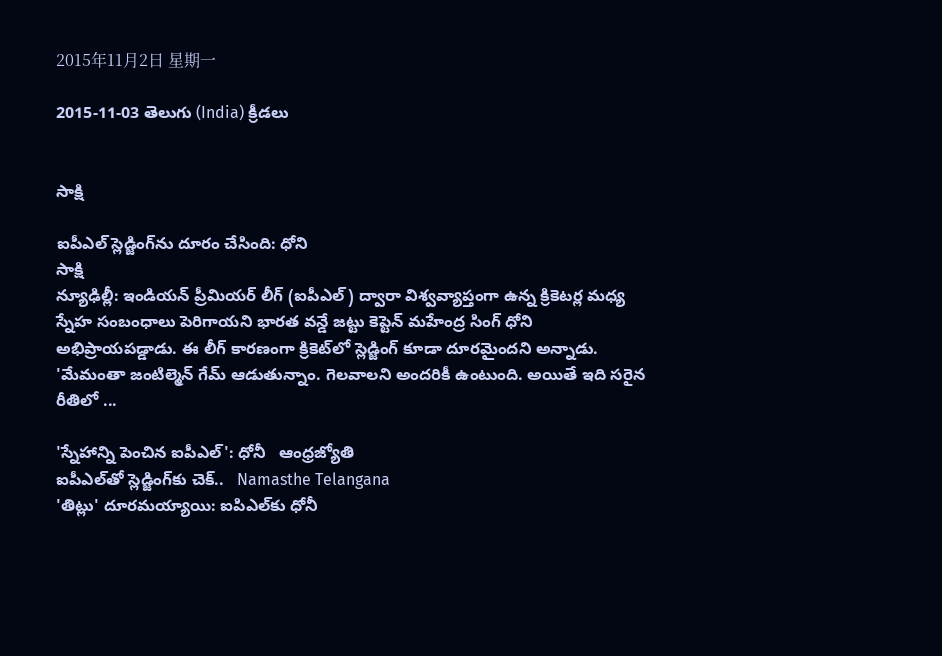2015年11月2日 星期一

2015-11-03 తెలుగు (India) క్రీడలు


సాక్షి

ఐపీఎల్ స్లెడ్జింగ్‌ను దూరం చేసింది: ధోని
సాక్షి
న్యూఢిల్లీ: ఇండియన్ ప్రీమియర్ లీగ్ (ఐపీఎల్) ద్వారా విశ్వవ్యాప్తంగా ఉన్న క్రికెటర్ల మధ్య స్నేహ సంబంధాలు పెరిగాయని భారత వన్డే జట్టు కెప్టెన్ మహేంద్ర సింగ్ ధోని అభిప్రాయపడ్డాడు. ఈ లీగ్ కారణంగా క్రికెట్‌లో స్లెడ్జింగ్ కూడా దూరమైందని అన్నాడు. 'మేమంతా జంటిల్మెన్ గేమ్ ఆడుతున్నాం. గెలవాలని అందరికీ ఉంటుంది. అయితే ఇది సరైన రీతిలో ...

'స్నేహాన్ని పెంచిన ఐపీఎల్‌': ధోనీ   ఆంధ్రజ్యోతి
ఐపీఎల్‌తో స్లెడ్జింగ్‌కు చెక్..   Namasthe Telangana
'తిట్లు' దూరమయ్యాయి: ఐపిఎల్‌కు ధోనీ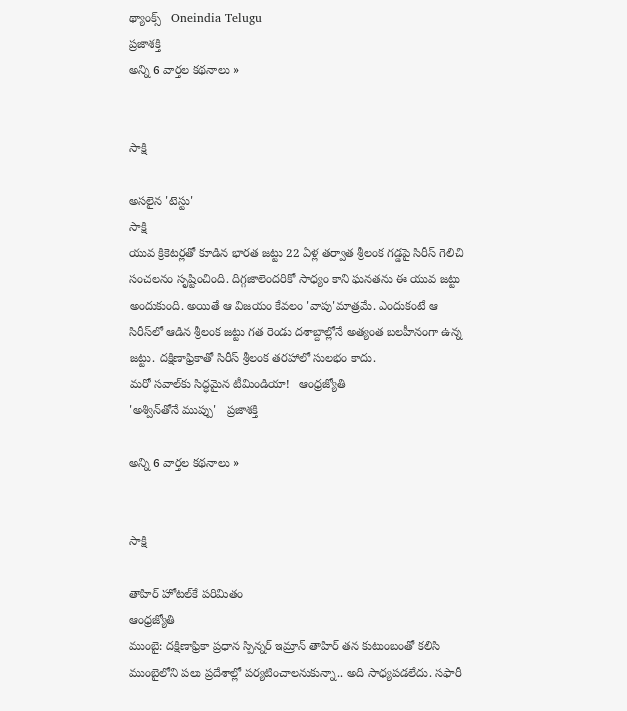థ్యాంక్స్   Oneindia Telugu
ప్రజాశక్తి
అన్ని 6 వార్తల కథనాలు »


సాక్షి

అసలైన 'టెస్టు'
సాక్షి
యువ క్రికెటర్లతో కూడిన భారత జట్టు 22 ఏళ్ల తర్వాత శ్రీలంక గడ్డపై సిరీస్ గెలిచి సంచలనం సృష్టించింది. దిగ్గజాలెందరికో సాధ్యం కాని ఘనతను ఈ యువ జట్టు అందుకుంది. అయితే ఆ విజయం కేవలం 'వాపు'మాత్రమే. ఎందుకంటే ఆ సిరీస్‌లో ఆడిన శ్రీలంక జట్టు గత రెండు దశాబ్దాల్లోనే అత్యంత బలహీనంగా ఉన్న జట్టు. దక్షిణాఫ్రికాతో సిరీస్ శ్రీలంక తరహాలో సులభం కాదు.
మరో సవాల్‌కు సిద్ధమైన టీమిండియా!   ఆంధ్రజ్యోతి
'అశ్విన్‌తోనే ముప్పు'   ప్రజాశక్తి

అన్ని 6 వార్తల కథనాలు »


సాక్షి

తాహిర్‌ హోటల్‌కే పరిమితం
ఆంధ్రజ్యోతి
ముంబై: దక్షిణాఫ్రికా ప్రధాన స్పిన్నర్‌ ఇమ్రాన్‌ తాహిర్‌ తన కుటుంబంతో కలిసి ముంబైలోని పలు ప్రదేశాల్లో పర్యటించాలనుకున్నా.. అది సాధ్యపడలేదు. సఫారీ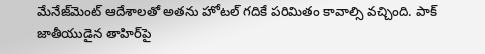మేనేజ్‌మెంట్‌ ఆదేశాలతో అతను హోటల్‌ గదికే పరిమితం కావాల్సి వచ్చింది. పాక్‌ జాతీయుడైన తాహిర్‌పై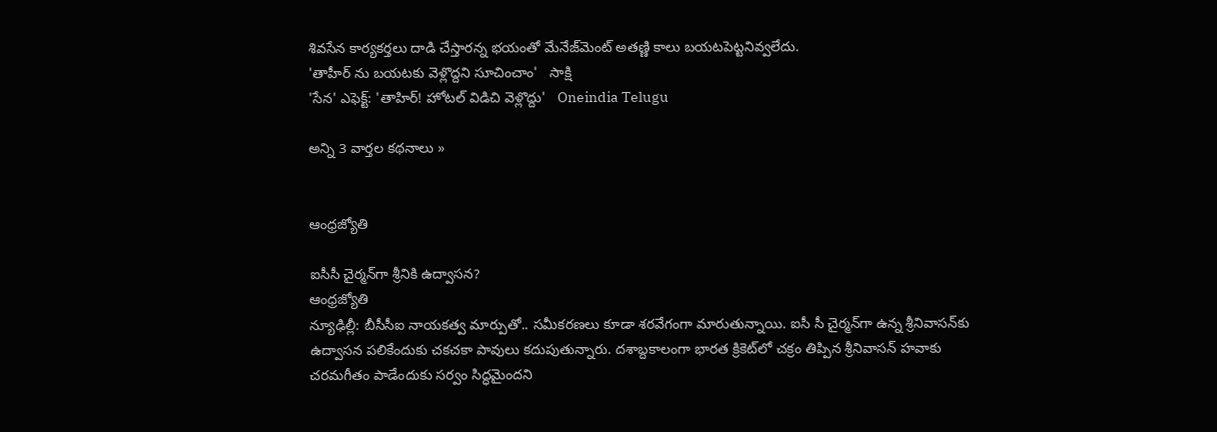శివసేన కార్యకర్తలు దాడి చేస్తారన్న భయంతో మేనేజ్‌మెంట్‌ అతణ్ణి కాలు బయటపెట్టనివ్వలేదు.
'తాహీర్ ను బయటకు వెళ్లొద్దని సూచించాం'   సాక్షి
'సేన' ఎఫెక్ట్: 'తాహిర్! హోటల్ విడిచి వెళ్లొద్దు'   Oneindia Telugu

అన్ని 3 వార్తల కథనాలు »


ఆంధ్రజ్యోతి

ఐసీసీ చైర్మన్‌గా శ్రీనికి ఉద్వాసన?
ఆంధ్రజ్యోతి
న్యూఢిల్లీ: బీసీసీఐ నాయకత్వ మార్పుతో.. సమీకరణలు కూడా శరవేగంగా మారుతున్నాయి. ఐసీ సీ చైర్మన్‌గా ఉన్న శ్రీనివాసన్‌కు ఉద్వాసన పలికేందుకు చకచకా పావులు కదుపుతున్నారు. దశాబ్దకాలంగా భారత క్రికెట్‌లో చక్రం తిప్పిన శ్రీనివాసన్‌ హవాకు చరమగీతం పాడేందుకు సర్వం సిద్ధమైందని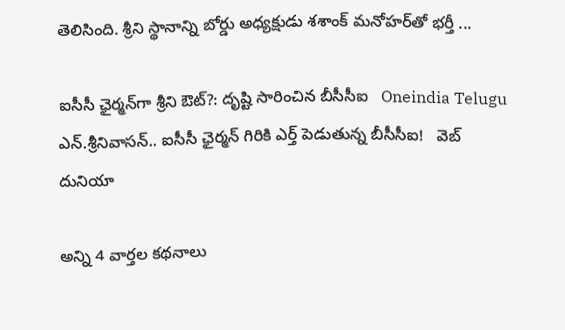తెలిసింది. శ్రీని స్థానాన్ని బోర్డు అధ్యక్షుడు శశాంక్‌ మనోహర్‌తో భర్తీ ...

ఐసీసీ ఛైర్మన్‌గా శ్రీని ఔట్?: దృష్టి సారించిన బీసీసీఐ   Oneindia Telugu
ఎన్.శ్రీనివాసన్.. ఐసీసీ ఛైర్మన్ గిరికి ఎర్త్ పెడుతున్న బీసీసీఐ!   వెబ్ దునియా

అన్ని 4 వార్తల కథనాలు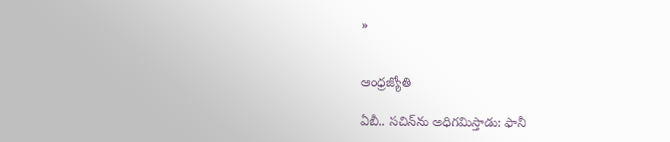»


ఆంధ్రజ్యోతి

ఏబీ.. సచిన్‌ను అధిగమిస్తాడు: ఫానీ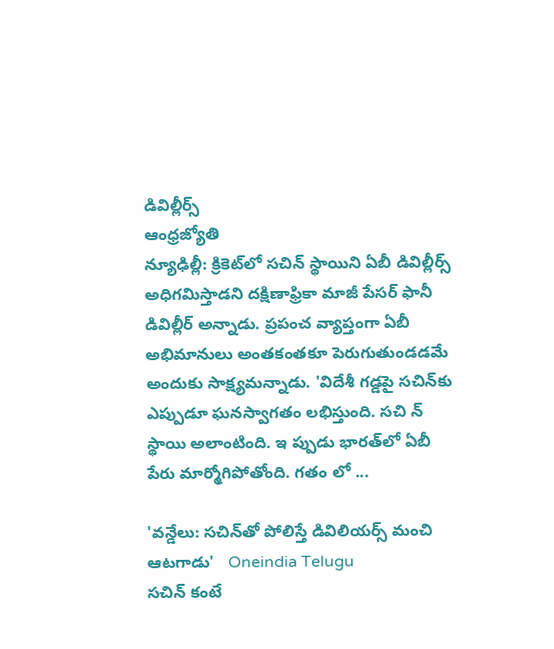డివిల్లీర్స్‌
ఆంధ్రజ్యోతి
న్యూఢిల్లీ: క్రికెట్‌లో సచిన్‌ స్థాయిని ఏబీ డివిల్లీర్స్‌ అధిగమిస్తాడని దక్షిణాఫ్రికా మాజీ పేసర్‌ ఫానీ డివిల్లీర్‌ అన్నాడు. ప్రపంచ వ్యాప్తంగా ఏబీ అభిమానులు అంతకంతకూ పెరుగుతుండడమే అందుకు సాక్ష్యమన్నాడు. 'విదేశీ గడ్డపై సచిన్‌కు ఎప్పుడూ ఘనస్వాగతం లభిస్తుంది. సచి న్‌ స్థాయి అలాంటింది. ఇ ప్పుడు భారత్‌లో ఏబీ పేరు మార్మోగిపోతోంది. గతం లో ...

'వన్డేలు: సచిన్‌తో పోలిస్తే డివిలియర్స్ మంచి ఆటగాడు'   Oneindia Telugu
సచిన్‌ కంటే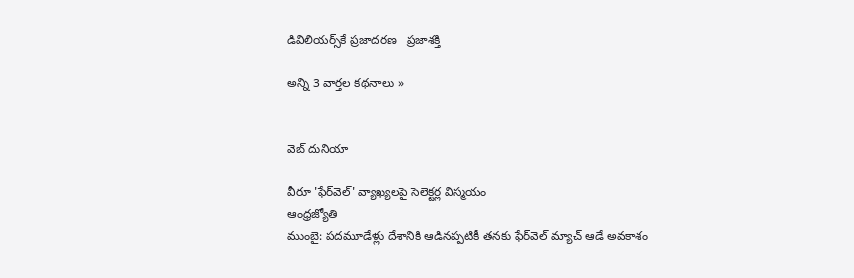డివిలియర్స్‌కే ప్రజాదరణ   ప్రజాశక్తి

అన్ని 3 వార్తల కథనాలు »


వెబ్ దునియా

వీరూ 'ఫేర్‌వెల్‌' వ్యాఖ్యలపై సెలెక్టర్ల విస్మయం
ఆంధ్రజ్యోతి
ముంబై: పదమూడేళ్లు దేశానికి ఆడినప్పటికీ తనకు ఫేర్‌వెల్‌ మ్యాచ్‌ ఆడే అవకాశం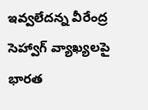ఇవ్వలేదన్న వీరేంద్ర సెహ్వాగ్‌ వ్యాఖ్యలపై భారత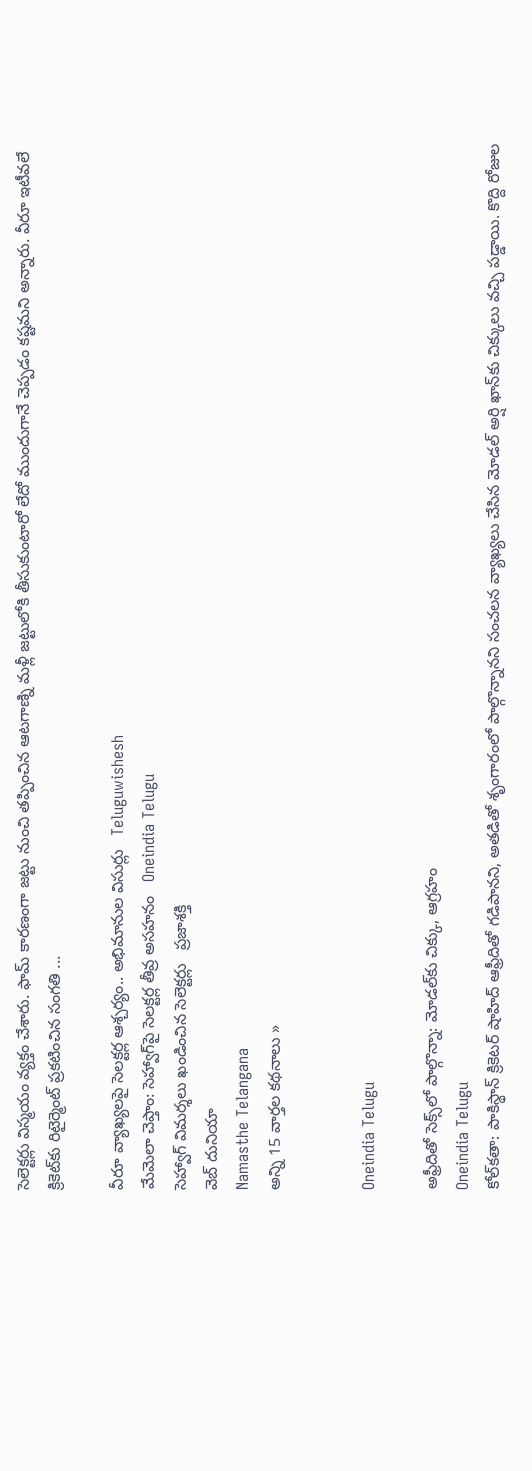సెలెక్టర్లు విస్మయం వ్యక్తం చేశారు. ఫామ్‌ కారణంగా జట్టు నుంచి తప్పించిన ఆటగాణ్ని మళ్లీ జట్టులోకి తీసుకుంటారో లేదో ముందుగానే చెప్పడం కష్టమని అన్నారు. వీరూ ఇటీవలే క్రికెట్‌కు రిటైర్మెంట్‌ ప్రకటించిన సంగతి ...

వీరూ వ్యాఖ్యలపై సెలక్టర్ల ఆశ్చర్యం.. అభిమానుల విసుర్లు   Teluguwishesh
మేమెలా చెప్తాం: సెహ్వాగ్‌పై సెలక్టర్ల తీవ్ర అసహనం   Oneindia Telugu
సెహ్వాగ్‌ విమర్శలు ఖండించిన సెలెక్టర్లు   ప్రజాశక్తి
వెబ్ దునియా
Namasthe Telangana
అన్ని 15 వార్తల కథనాలు »


Oneindia Telugu

అఫ్రీదితో సెక్స్‌లో పాల్గొన్నా: మోడల్‌కు చిక్కు, ఆగ్రహం
Oneindia Telugu
కోల్‌కతా: పాకిస్థాన్ క్రికెటర్ షాహిద్ ఆఫ్రీదితో గడిపానని, అతడితో శృంగారంలో పాల్గొన్నానని సంచలన వ్యాఖ్యలు చేసిన మోడల్ అర్షి ఖాన్‌కు చిక్కులు వచ్చి పడ్డాయి. కొద్ది రోజుల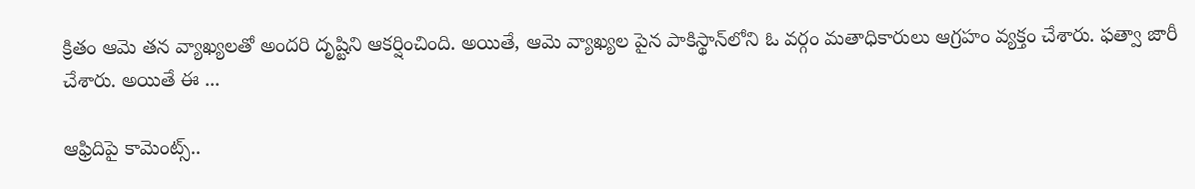క్రితం ఆమె తన వ్యాఖ్యలతో అందరి దృష్టిని ఆకర్షించింది. అయితే, ఆమె వ్యాఖ్యల పైన పాకిస్థాన్‌లోని ఓ వర్గం మతాధికారులు ఆగ్రహం వ్యక్తం చేశారు. ఫత్వా జారీ చేశారు. అయితే ఈ ...

ఆఫ్రిదిపై కామెంట్స్..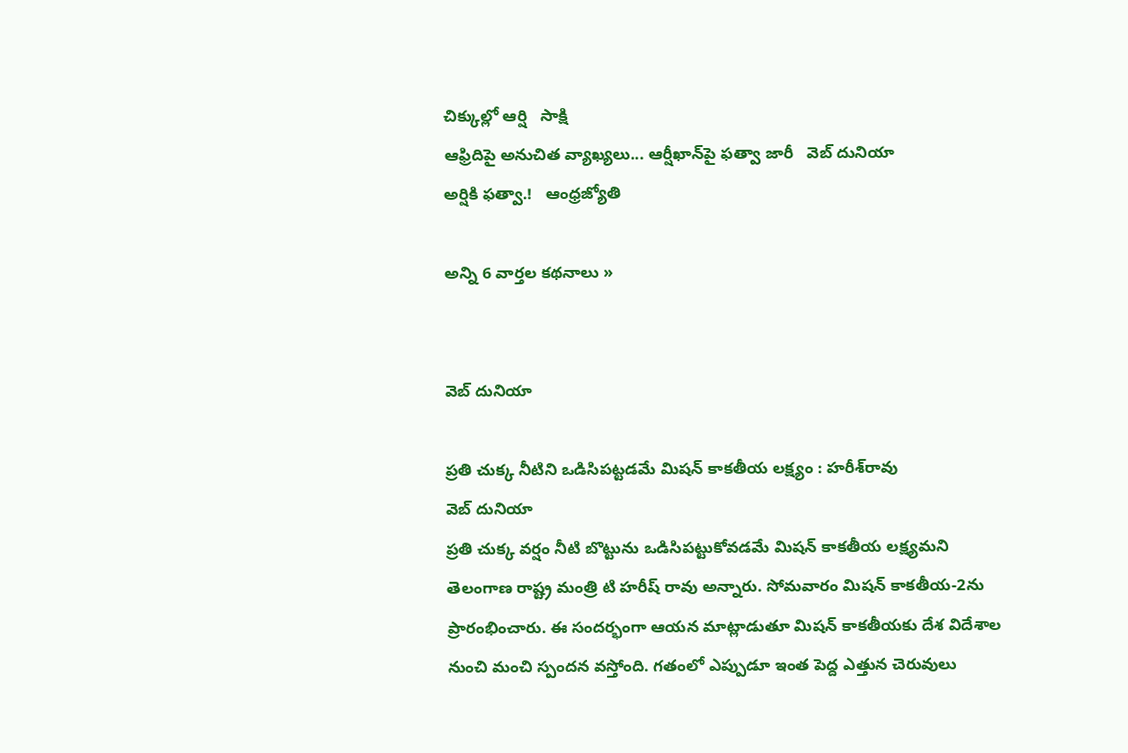చిక్కుల్లో ఆర్షి   సాక్షి
ఆఫ్రిదిపై అనుచిత వ్యాఖ్యలు... ఆర్షీఖాన్‌పై ఫత్వా జారీ   వెబ్ దునియా
అర్షికి ఫత్వా.!   ఆంధ్రజ్యోతి

అన్ని 6 వార్తల కథనాలు »


వెబ్ దునియా

ప్రతి చుక్క నీటిని ఒడిసిపట్టడమే మిషన్ కాకతీయ లక్ష్యం : హరీశ్‌రావు
వెబ్ దునియా
ప్రతి చుక్క వర్షం నీటి బొట్టును ఒడిసిపట్టుకోవడమే మిషన్ కాకతీయ లక్ష్యమని తెలంగాణ రాష్ట్ర మంత్రి టి హరీష్ రావు అన్నారు. సోమవారం మిషన్ కాకతీయ-2ను ప్రారంభించారు. ఈ సందర్భంగా ఆయన మాట్లాడుతూ మిషన్ కాకతీయకు దేశ విదేశాల నుంచి మంచి స్పందన వస్తోంది. గతంలో ఎప్పుడూ ఇంత పెద్ద ఎత్తున చెరువులు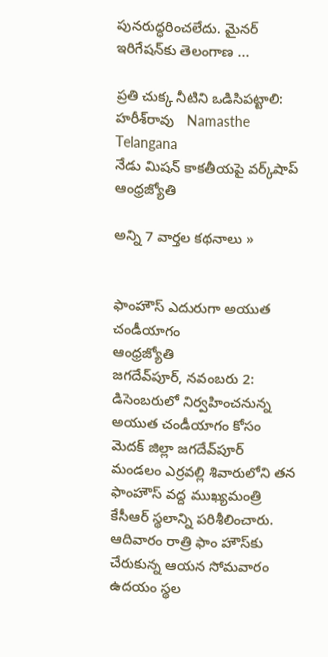పునరుద్ధరించలేదు. మైనర్ ఇరిగేషన్‌కు తెలంగాణ ...

ప్రతి చుక్క నీటిని ఒడిసిపట్టాలి: హరీశ్‌రావు   Namasthe Telangana
నేడు మిషన్‌ కాకతీయపై వర్క్‌షాప్‌   ఆంధ్రజ్యోతి

అన్ని 7 వార్తల కథనాలు »


ఫాంహౌస్‌ ఎదురుగా అయుత చండీయాగం
ఆంధ్రజ్యోతి
జగదేవ్‌పూర్‌, నవంబరు 2: డిసెంబరులో నిర్వహించనున్న అయుత చండీయాగం కోసం మెదక్‌ జిల్లా జగదేవ్‌పూర్‌ మండలం ఎర్రవల్లి శివారులోని తన ఫాంహౌస్‌ వద్ద ముఖ్యమంత్రి కేసీఆర్‌ స్థలాన్ని పరిశీలించారు. ఆదివారం రాత్రి ఫాం హౌస్‌కు చేరుకున్న ఆయన సోమవారం ఉదయం స్థల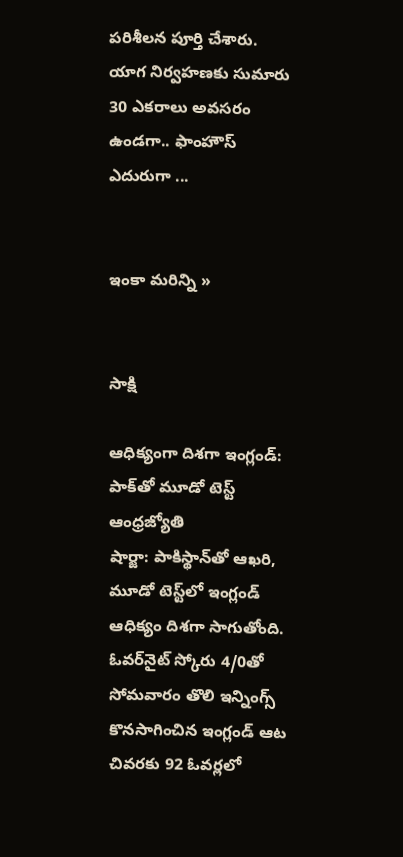పరిశీలన పూర్తి చేశారు. యాగ నిర్వహణకు సుమారు 30 ఎకరాలు అవసరం ఉండగా.. ఫాంహౌస్‌ ఎదురుగా ...


ఇంకా మరిన్ని »


సాక్షి

ఆధిక్యంగా దిశగా ఇంగ్లండ్‌: పాక్‌తో మూడో టెస్ట్‌
ఆంధ్రజ్యోతి
షార్జా: పాకిస్థాన్‌తో ఆఖరి, మూడో టెస్ట్‌లో ఇంగ్లండ్‌ ఆధిక్యం దిశగా సాగుతోంది. ఓవర్‌నైట్‌ స్కోరు 4/0తో సోమవారం తొలి ఇన్నింగ్స్‌ కొనసాగించిన ఇంగ్లండ్‌ ఆట చివరకు 92 ఓవర్లలో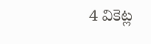4 వికెట్ల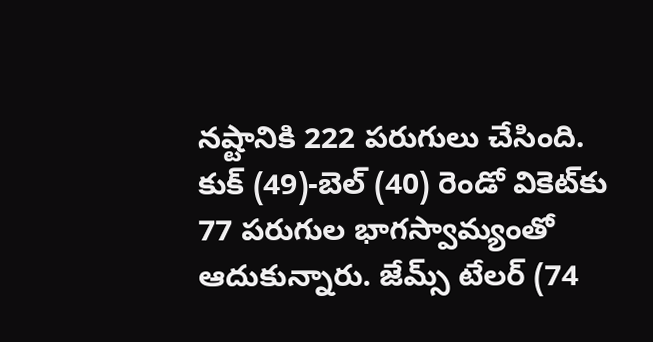నష్టానికి 222 పరుగులు చేసింది. కుక్‌ (49)-బెల్‌ (40) రెండో వికెట్‌కు 77 పరుగుల భాగస్వామ్యంతో ఆదుకున్నారు. జేమ్స్‌ టేలర్‌ (74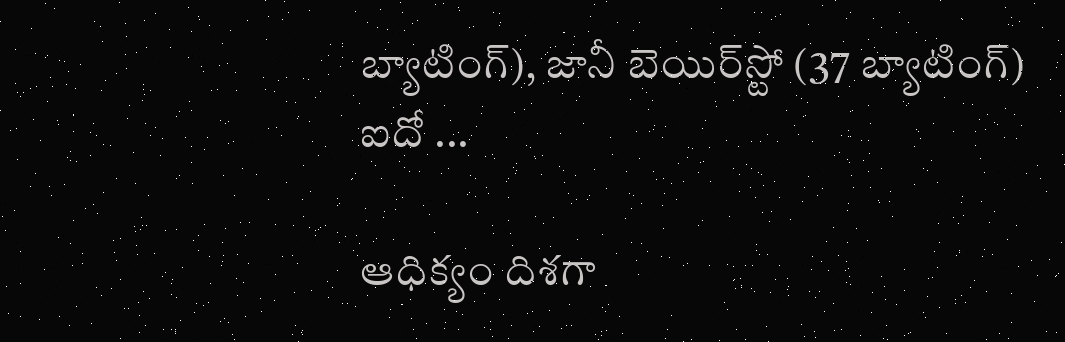బ్యాటింగ్‌), జానీ బెయిర్‌స్టో (37 బ్యాటింగ్‌) ఐదో ...

ఆధిక్యం దిశగా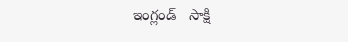ఇంగ్లండ్   సాక్షి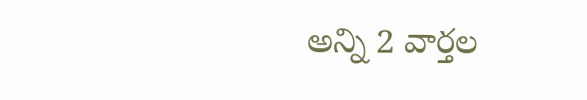అన్ని 2 వార్తల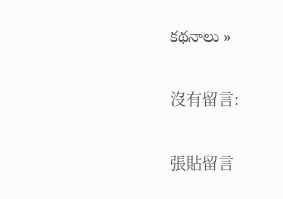కథనాలు »

沒有留言:

張貼留言